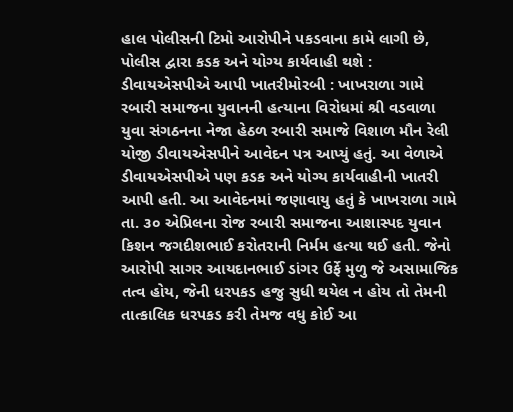હાલ પોલીસની ટિમો આરોપીને પકડવાના કામે લાગી છે, પોલીસ દ્વારા કડક અને યોગ્ય કાર્યવાહી થશે : ડીવાયએસપીએ આપી ખાતરીમોરબી : ખાખરાળા ગામે રબારી સમાજના યુવાનની હત્યાના વિરોધમાં શ્રી વડવાળા યુવા સંગઠનના નેજા હેઠળ રબારી સમાજે વિશાળ મૌન રેલી યોજી ડીવાયએસપીને આવેદન પત્ર આપ્યું હતું. આ વેળાએ ડીવાયએસપીએ પણ કડક અને યોગ્ય કાર્યવાહીની ખાતરી આપી હતી. આ આવેદનમાં જણાવાયુ હતું કે ખાખરાળા ગામે તા. ૩૦ એપ્રિલના રોજ રબારી સમાજના આશાસ્પદ યુવાન કિશન જગદીશભાઈ કરોતરાની નિર્મમ હત્યા થઈ હતી. જેનો આરોપી સાગર આયદાનભાઈ ડાંગર ઉર્ફે મુળુ જે અસામાજિક તત્વ હોય, જેની ધરપકડ હજુ સુધી થયેલ ન હોય તો તેમની તાત્કાલિક ધરપકડ કરી તેમજ વધુ કોઈ આ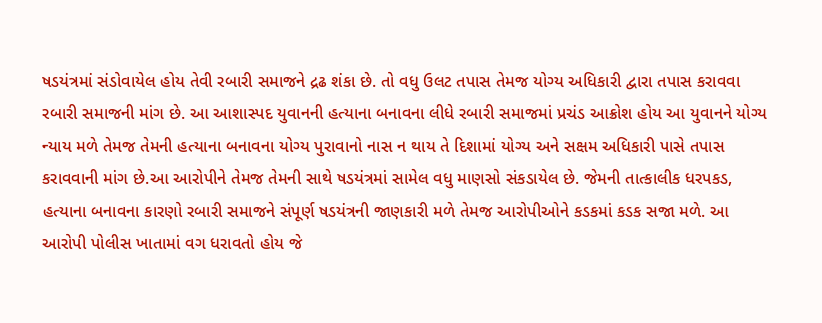ષડયંત્રમાં સંડોવાયેલ હોય તેવી રબારી સમાજને દ્રઢ શંકા છે. તો વધુ ઉલટ તપાસ તેમજ યોગ્ય અધિકારી દ્વારા તપાસ કરાવવા રબારી સમાજની માંગ છે. આ આશાસ્પદ યુવાનની હત્યાના બનાવના લીધે રબારી સમાજમાં પ્રચંડ આક્રોશ હોય આ યુવાનને યોગ્ય ન્યાય મળે તેમજ તેમની હત્યાના બનાવના યોગ્ય પુરાવાનો નાસ ન થાય તે દિશામાં યોગ્ય અને સક્ષમ અધિકારી પાસે તપાસ કરાવવાની માંગ છે.આ આરોપીને તેમજ તેમની સાથે ષડયંત્રમાં સામેલ વધુ માણસો સંકડાયેલ છે. જેમની તાત્કાલીક ધરપકડ, હત્યાના બનાવના કારણો રબારી સમાજને સંપૂર્ણ ષડયંત્રની જાણકારી મળે તેમજ આરોપીઓને કડકમાં કડક સજા મળે. આ આરોપી પોલીસ ખાતામાં વગ ધરાવતો હોય જે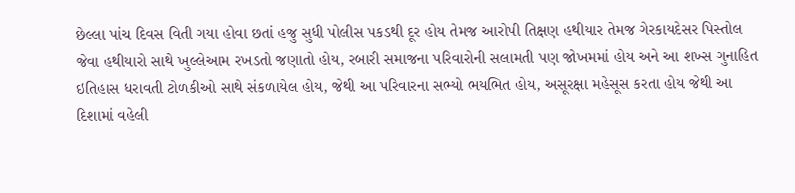છેલ્લા પાંચ દિવસ વિતી ગયા હોવા છતાં હજુ સુધી પોલીસ પકડથી દૂર હોય તેમજ આરોપી તિક્ષણ હથીયાર તેમજ ગેરકાયદેસર પિસ્તોલ જેવા હથીયારો સાથે ખુલ્લેઆમ રખડતો જણાતો હોય, રબારી સમાજના પરિવારોની સલામતી પણ જોખમમાં હોય અને આ શખ્સ ગુનાહિત ઇતિહાસ ધરાવતી ટોળકીઓ સાથે સંકળાયેલ હોય, જેથી આ પરિવારના સભ્યો ભયભિત હોય, અસૂરક્ષા મહેસૂસ કરતા હોય જેથી આ દિશામાં વહેલી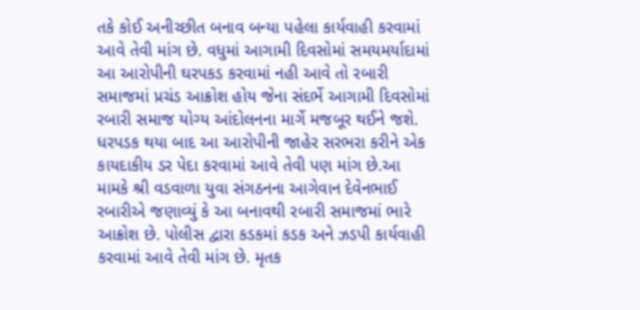તકે કોઈ અનીચ્છીત બનાવ બન્યા પહેલા કાર્યવાહી કરવામાં આવે તેવી માંગ છે. વધુમાં આગામી દિવસોમાં સમયમર્યાદામાં આ આરોપીની ઘરપકડ કરવામાં નહી આવે તો રબારી સમાજમાં પ્રચંડ આક્રોશ હોય જેના સંદર્ભે આગામી દિવસોમાં રબારી સમાજ યોગ્ય આંદોલનના માર્ગે મજબૂર થઈને જશે. ધરપડક થયા બાદ આ આરોપીની જાહેર સરભરા કરીને એક કાયદાકીય ડર પેદા કરવામાં આવે તેવી પણ માંગ છે.આ મામકે શ્રી વડવાળા યુવા સંગઠનના આગેવાન દેવેનભાઈ રબારીએ જણાવ્યું કે આ બનાવથી રબારી સમાજમાં ભારે આક્રોશ છે. પોલીસ દ્વારા કડકમાં કડક અને ઝડપી કાર્યવાહી કરવામાં આવે તેવી માંગ છે. મૃતક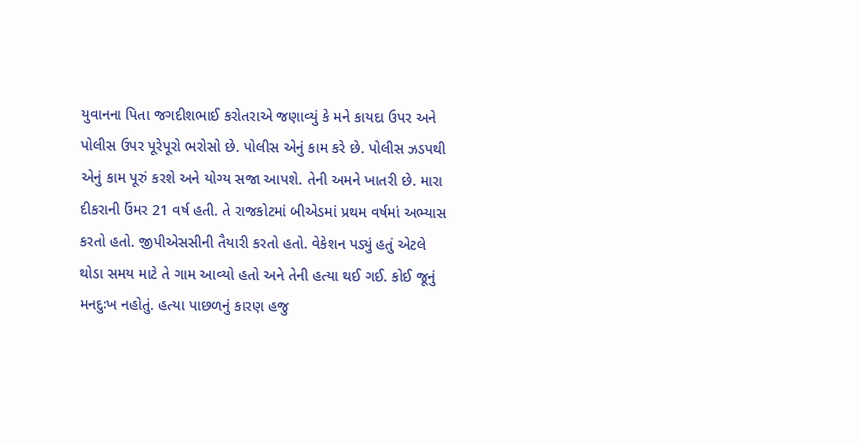યુવાનના પિતા જગદીશભાઈ કરોતરાએ જણાવ્યું કે મને કાયદા ઉપર અને પોલીસ ઉપર પૂરેપૂરો ભરોસો છે. પોલીસ એનું કામ કરે છે. પોલીસ ઝડપથી એનું કામ પૂરું કરશે અને યોગ્ય સજા આપશે. તેની અમને ખાતરી છે. મારા દીકરાની ઉંમર 21 વર્ષ હતી. તે રાજકોટમાં બીએડમાં પ્રથમ વર્ષમાં અભ્યાસ કરતો હતો. જીપીએસસીની તૈયારી કરતો હતો. વેકેશન પડ્યું હતું એટલે થોડા સમય માટે તે ગામ આવ્યો હતો અને તેની હત્યા થઈ ગઈ. કોઈ જૂનું મનદુઃખ નહોતું. હત્યા પાછળનું કારણ હજુ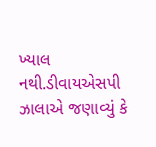ખ્યાલ નથી.ડીવાયએસપી ઝાલાએ જણાવ્યું કે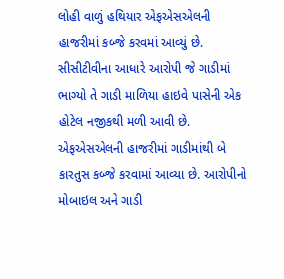લોહી વાળું હથિયાર એફએસએલની હાજરીમાં કબ્જે કરવમાં આવ્યું છે. સીસીટીવીના આધારે આરોપી જે ગાડીમાં ભાગ્યો તે ગાડી માળિયા હાઇવે પાસેની એક હોટેલ નજીકથી મળી આવી છે. એફએસએલની હાજરીમાં ગાડીમાંથી બે કારતુસ કબ્જે કરવામાં આવ્યા છે. આરોપીનો મોબાઇલ અને ગાડી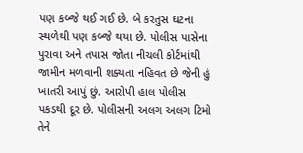પણ કબ્જે થઈ ગઈ છે. બે કરતુસ ઘટના સ્થળેથી પણ કબ્જે થયા છે. પોલીસ પાસેના પુરાવા અને તપાસ જોતા નીચલી કોર્ટમાંથી જામીન મળવાની શક્યતા નહિવત છે જેની હું ખાતરી આપું છું. આરોપી હાલ પોલીસ પકડથી દૂર છે. પોલીસની અલગ અલગ ટિમો તેને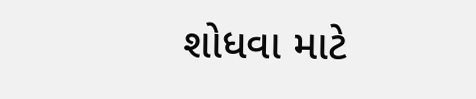શોધવા માટે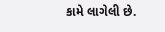કામે લાગેલી છે.